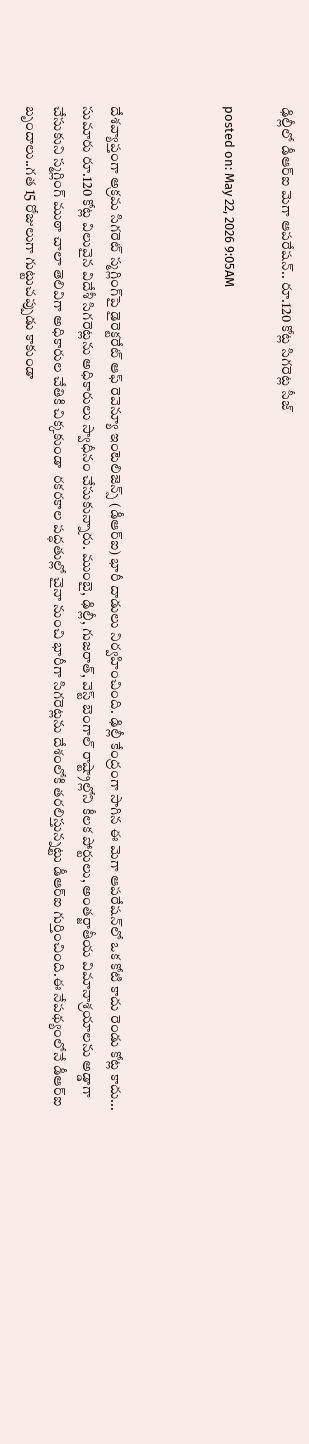ఢిల్లీలో డీఆర్‌ఐ మెగా ఆపరేషన్.. రూ.120 కోట్ల సిగరెట్ల సీజ్

posted on: May 22, 2026 9:05AM



దేశవ్యాప్తంగా అక్రమ సిగరెట్ స్మగ్లింగ్‌పై డైరెక్టరేట్ ఆఫ్ రెవెన్యూ ఇంటెలిజెన్స్ (డీఆర్‌ఐ) భారీ దాడులు నిర్వహించింది. ఢిల్లీ కేంద్రంగా సాగిన ఈ మెగా ఆపరేషన్‌లో ఒక కోటి కాదు రెండు కోట్ల కాదు... సుమారు రూ.120 కోట్ల విలువైన విదేశీ సిగరెట్లను అధికారులు స్వాధీనం చేసుకున్నారు. ముంబై, ఢిల్లీ, గుజరాత్, వెస్ట్ బెంగాల్ రాష్ట్రాల్లోని కీలక పోర్టులు, అంతర్జాతీయ విమానాశ్రయాలను అడ్డాగా చేసుకుని స్మగ్లింగ్ ముఠా చాలా తెలివిగా అధికారుల చేతికి చిక్కకుండా  రకరకాల పద్ధతుల్లో చైనా నుంచి భారీగా సిగరెట్లను దేశంలోకి తరలిస్తున్నట్టు డీఆర్‌ఐ గుర్తించింది.ఈ నేపథ్యంలోనే డీఆర్‌ఐ బృందాలు..గత 15 రోజులుగా గుట్టుచప్పుడు కాకుండా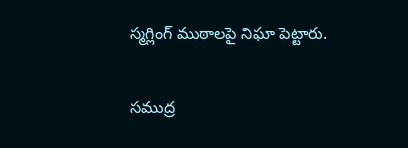స్మగ్లింగ్ ముఠాలపై నిఘా పెట్టారు.

సముద్ర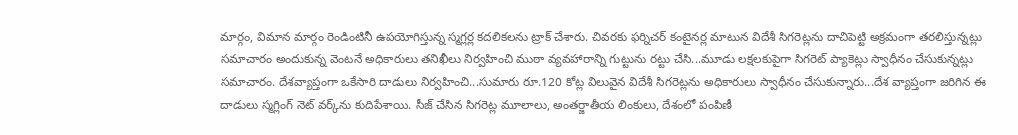మార్గం, విమాన మార్గం రెండింటినీ ఉపయోగిస్తున్న స్మగ్లర్ల కదలికలను ట్రాక్ చేశారు. చివరకు ఫర్నిచర్ కంటైనర్ల మాటున విదేశీ సిగరెట్లను దాచిపెట్టి అక్రమంగా తరలిస్తున్నట్లు సమాచారం అందుకున్న వెంటనే అధికారులు తనిఖీలు నిర్వహించి ముఠా వ్యవహారాన్ని గుట్టును రట్టు చేసి...మూడు లక్షలకుపైగా సిగరెట్ ప్యాకెట్లు స్వాధీనం చేసుకున్నట్లు సమాచారం. దేశవ్యాప్తంగా ఒకేసారి దాడులు నిర్వహించి...సుమారు రూ.120 కోట్ల విలువైన విదేశీ సిగరెట్లను అధికారులు స్వాధీనం చేసుకున్నారు...దేశ వ్యాప్తంగా జరిగిన ఈ దాడులు స్మగ్లింగ్ నెట్‌ వర్క్‌ను కుదిపేశాయి. సీజ్ చేసిన సిగరెట్ల మూలాలు, అంతర్జాతీయ లింకులు, దేశంలో పంపిణీ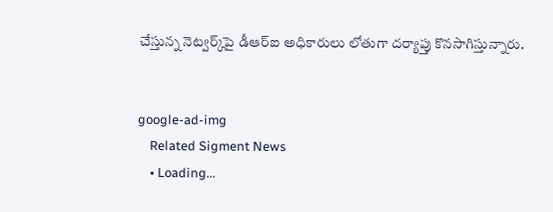చేస్తున్న నెట్వర్క్‌పై డీఆర్‌ఐ అధికారులు లోతుగా దర్యాప్తు కొనసాగిస్తున్నారు.


google-ad-img
    Related Sigment News
    • Loading...